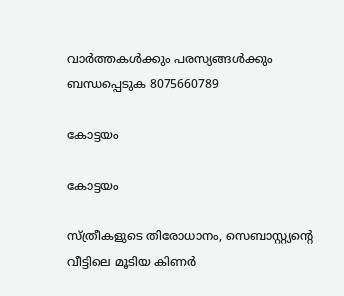വാർത്തകൾക്കും പരസ്യങ്ങൾക്കും ബന്ധപ്പെടുക 8075660789

കോട്ടയം

കോട്ടയം

സ്ത്രീകളുടെ തിരോധാനം, സെബാസ്റ്റ്യന്‍റെ വീട്ടിലെ മൂടിയ കിണർ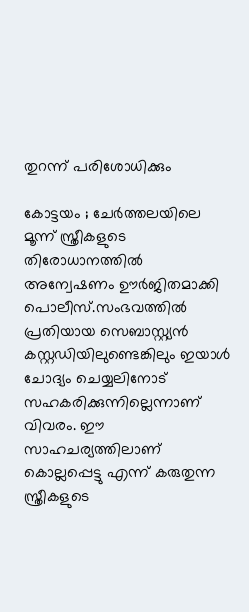തുറന്ന് പരിശോധിക്കും

കോട്ടയം ; ചേർത്തലയിലെ മൂന്ന് സ്ത്രീകളുടെ തിരോധാനത്തിൽ അന്വേഷണം ഊര്‍ജിതമാക്കി പൊലീസ്.സംഭവത്തില്‍ പ്രതിയായ സെബാസ്റ്റ്യന്‍ കസ്റ്റഡിയിലുണ്ടെങ്കിലും ഇയാള്‍ ചോദ്യം ചെയ്യലിനോട് സഹകരിക്കുന്നില്ലെന്നാണ് വിവരം. ഈ സാഹചര്യത്തിലാണ് കൊല്ലപ്പെട്ടു എന്ന് കരുതുന്ന സ്ത്രീകളുടെ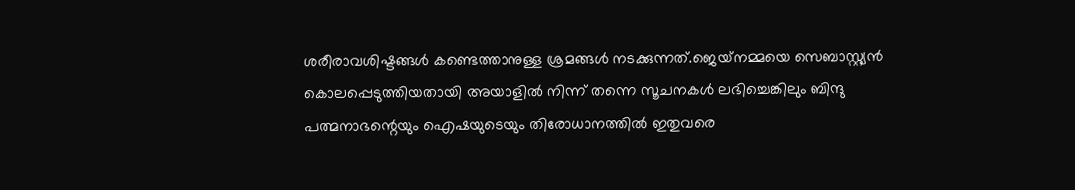ശരീരാവശിഷ്ടങ്ങള്‍ കണ്ടെത്താനുള്ള ശ്രമങ്ങള്‍ നടക്കുന്നത്.ജെയ്‌നമ്മയെ സെബാസ്റ്റ്യന്‍ കൊലപ്പെടുത്തിയതായി അയാളില്‍ നിന്ന് തന്നെ സൂചനകള്‍ ലഭിച്ചെങ്കിലും ബിന്ദു പത്മനാഭന്റെയും ഐഷയുടെയും തിരോധാനത്തില്‍ ഇതുവരെ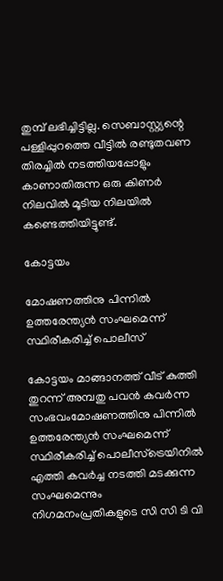തുമ്പ് ലഭിച്ചിട്ടില്ല. സെബാസ്റ്റ്യന്റെ പള്ളിപ്പുറത്തെ വീട്ടില്‍ രണ്ടുതവണ തിരച്ചില്‍ നടത്തിയപ്പോളും കാണാതിരുന്ന ഒരു കിണര്‍ നിലവില്‍ മൂടിയ നിലയില്‍ കണ്ടെത്തിയിട്ടുണ്ട്.

കോട്ടയം

മോഷണത്തിനു പിന്നിൽ ഉത്തരേന്ത്യൻ സംഘമെന്ന് സ്ഥിരീകരിച്ച് പൊലീസ്

കോട്ടയം മാങ്ങാനത്ത് വീട് കുത്തി തുറന്ന് അമ്പതു പവൻ കവർന്ന സംഭവംമോഷണത്തിനു പിന്നിൽ ഉത്തരേന്ത്യൻ സംഘമെന്ന് സ്ഥിരീകരിച്ച് പൊലീസ്ട്രെയിനിൽ എത്തി കവർച്ച നടത്തി മടക്കുന്ന സംഘമെന്നും നിഗമനംപ്രതികളുടെ സി സി ടി വി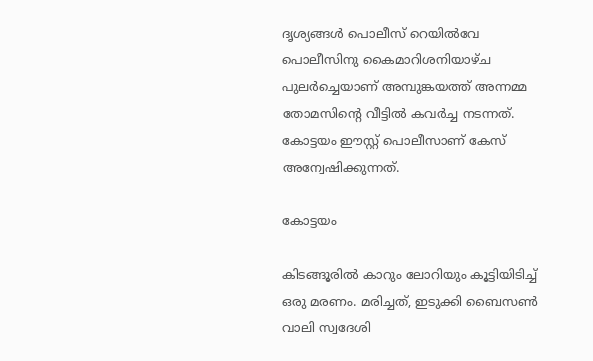ദൃശ്യങ്ങൾ പൊലീസ് റെയിൽവേ പൊലീസിനു കൈമാറിശനിയാഴ്ച പുലർച്ചെയാണ് അമ്പുങ്കയത്ത് അന്നമ്മ തോമസിൻ്റെ വീട്ടിൽ കവർച്ച നടന്നത്. കോട്ടയം ഈസ്റ്റ് പൊലീസാണ് കേസ് അന്വേഷിക്കുന്നത്.

കോട്ടയം

കിടങ്ങൂരില്‍ കാറും ലോറിയും കൂട്ടിയിടിച്ച് ഒരു മരണം. മരിച്ചത്, ഇടുക്കി ബൈസണ്‍ വാലി സ്വദേശി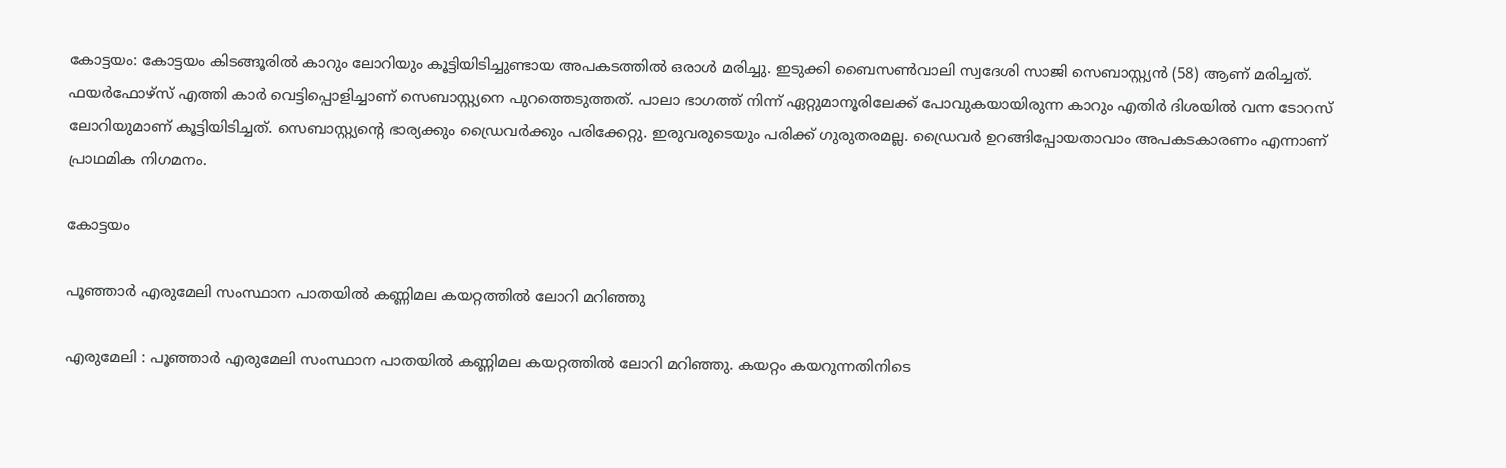കോട്ടയം: കോട്ടയം കിടങ്ങൂരിൽ കാറും ലോറിയും കൂട്ടിയിടിച്ചുണ്ടായ അപകടത്തിൽ ഒരാൾ മരിച്ചു. ഇടുക്കി ബൈസൺവാലി സ്വദേശി സാജി സെബാസ്റ്റ്യൻ (58) ആണ് മരിച്ചത്. ഫയർഫോഴ്സ് എത്തി കാർ വെട്ടിപ്പൊളിച്ചാണ് സെബാസ്റ്റ്യനെ പുറത്തെടുത്തത്. പാലാ ഭാഗത്ത് നിന്ന് ഏറ്റുമാനൂരിലേക്ക് പോവുകയായിരുന്ന കാറും എതിർ ദിശയിൽ വന്ന ടോറസ് ലോറിയുമാണ് കൂട്ടിയിടിച്ചത്. സെബാസ്റ്റ്യൻ്റെ ഭാര്യക്കും ഡ്രൈവർക്കും പരിക്കേറ്റു. ഇരുവരുടെയും പരിക്ക് ഗുരുതരമല്ല. ഡ്രൈവർ ഉറങ്ങിപ്പോയതാവാം അപകടകാരണം എന്നാണ് പ്രാഥമിക നിഗമനം.

കോട്ടയം

പൂഞ്ഞാർ എരുമേലി സംസ്ഥാന പാതയിൽ കണ്ണിമല കയറ്റത്തിൽ ലോറി മറിഞ്ഞു

എരുമേലി : പൂഞ്ഞാർ എരുമേലി സംസ്ഥാന പാതയിൽ കണ്ണിമല കയറ്റത്തിൽ ലോറി മറിഞ്ഞു. കയറ്റം കയറുന്നതിനിടെ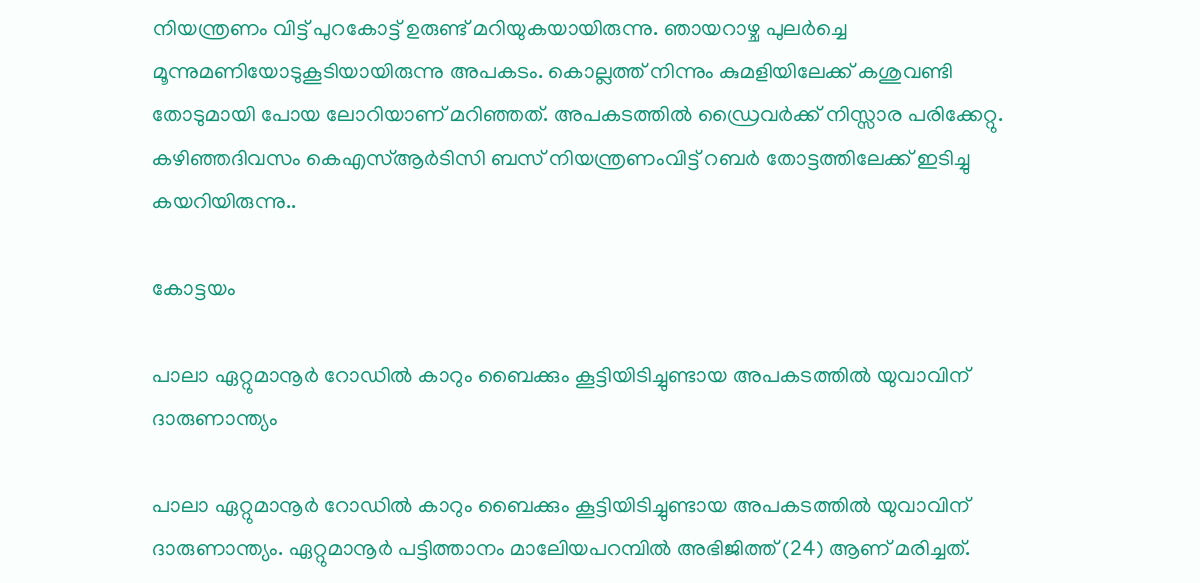നിയന്ത്രണം വിട്ട് പുറകോട്ട് ഉരുണ്ട് മറിയുകയായിരുന്നു. ഞായറാഴ്ച പുലർച്ചെ മൂന്നുമണിയോടുകൂടിയായിരുന്നു അപകടം. കൊല്ലത്ത് നിന്നും കുമളിയിലേക്ക് കശുവണ്ടി തോടുമായി പോയ ലോറിയാണ് മറിഞ്ഞത്. അപകടത്തിൽ ഡ്രൈവർക്ക് നിസ്സാര പരിക്കേറ്റു. കഴിഞ്ഞദിവസം കെഎസ്ആർടിസി ബസ് നിയന്ത്രണംവിട്ട് റബർ തോട്ടത്തിലേക്ക് ഇടിച്ചു കയറിയിരുന്നു..

കോട്ടയം

പാലാ ഏറ്റുമാനൂര്‍ റോഡില്‍ കാറും ബൈക്കും കൂട്ടിയിടിച്ചുണ്ടായ അപകടത്തില്‍ യുവാവിന് ദാരുണാന്ത്യം

പാലാ ഏറ്റുമാനൂർ റോഡിൽ കാറും ബൈക്കും കൂട്ടിയിടിച്ചുണ്ടായ അപകടത്തിൽ യുവാവിന് ദാരുണാന്ത്യം. ഏറ്റുമാനൂർ പട്ടിത്താനം മാലേിയപറമ്പിൽ അഭിജിത്ത് (24) ആണ് മരിച്ചത്.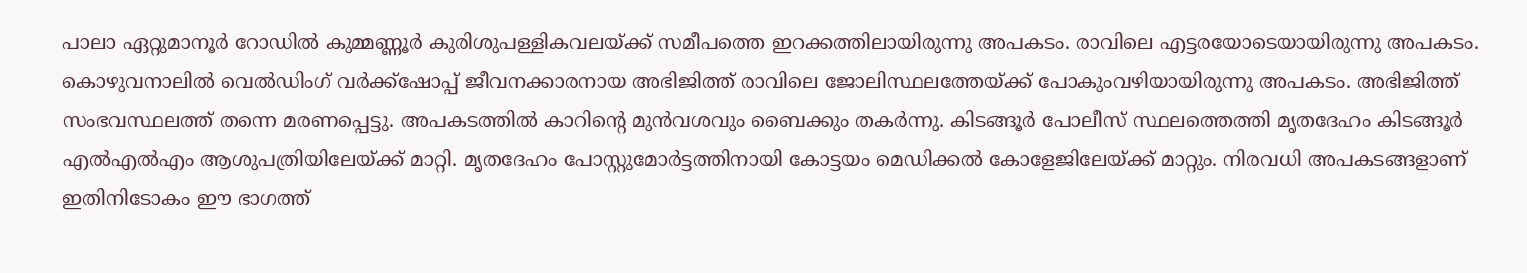പാലാ ഏറ്റുമാനൂർ റോഡിൽ കുമ്മണ്ണൂർ കുരിശുപള്ളികവലയ്ക്ക് സമീപത്തെ ഇറക്കത്തിലായിരുന്നു അപകടം. രാവിലെ എട്ടരയോടെയായിരുന്നു അപകടം. കൊഴുവനാലിൽ വെൽഡിംഗ് വർക്ക്ഷോപ്പ് ജീവനക്കാരനായ അഭിജിത്ത് രാവിലെ ജോലിസ്ഥലത്തേയ്ക്ക് പോകുംവഴിയായിരുന്നു അപകടം. അഭിജിത്ത് സംഭവസ്ഥലത്ത് തന്നെ മരണപ്പെട്ടു. അപകടത്തിൽ കാറിന്റെ മുൻവശവും ബൈക്കും തകർന്നു. കിടങ്ങൂർ പോലീസ് സ്ഥലത്തെത്തി മൃതദേഹം കിടങ്ങൂർ എൽഎൽഎം ആശുപത്രിയിലേയ്ക്ക് മാറ്റി. മൃതദേഹം പോസ്റ്റുമോർട്ടത്തിനായി കോട്ടയം മെഡിക്കൽ കോളേജിലേയ്ക്ക് മാറ്റും. നിരവധി അപകടങ്ങളാണ് ഇതിനിടോകം ഈ ഭാഗത്ത്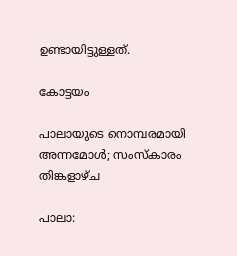ഉണ്ടായിട്ടുള്ളത്.

കോട്ടയം

പാലായുടെ നൊമ്പരമായി അന്നമോൾ; സംസ്കാരം തിങ്കളാഴ്ച

പാലാ: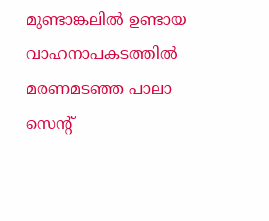മുണ്ടാങ്കലിൽ ഉണ്ടായ വാഹനാപകടത്തിൽ മരണമടഞ്ഞ പാലാ സെൻ്റ്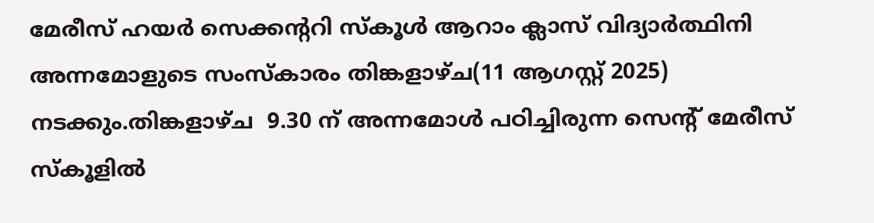മേരീസ് ഹയർ സെക്കൻ്ററി സ്കൂൾ ആറാം ക്ലാസ് വിദ്യാർത്ഥിനി അന്നമോളുടെ സംസ്കാരം തിങ്കളാഴ്ച(11 ആഗസ്റ്റ് 2025) നടക്കും.തിങ്കളാഴ്ച  9.30 ന് അന്നമോൾ പഠിച്ചിരുന്ന സെന്റ് മേരീസ് സ്‌കൂളിൽ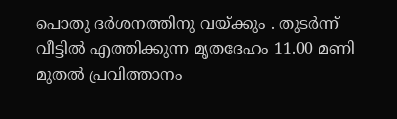പൊതു ദർശനത്തിനു വയ്ക്കും . തുടർന്ന് വീട്ടിൽ എത്തിക്കുന്ന മൃതദേഹം 11.00 മണി മുതൽ പ്രവിത്താനം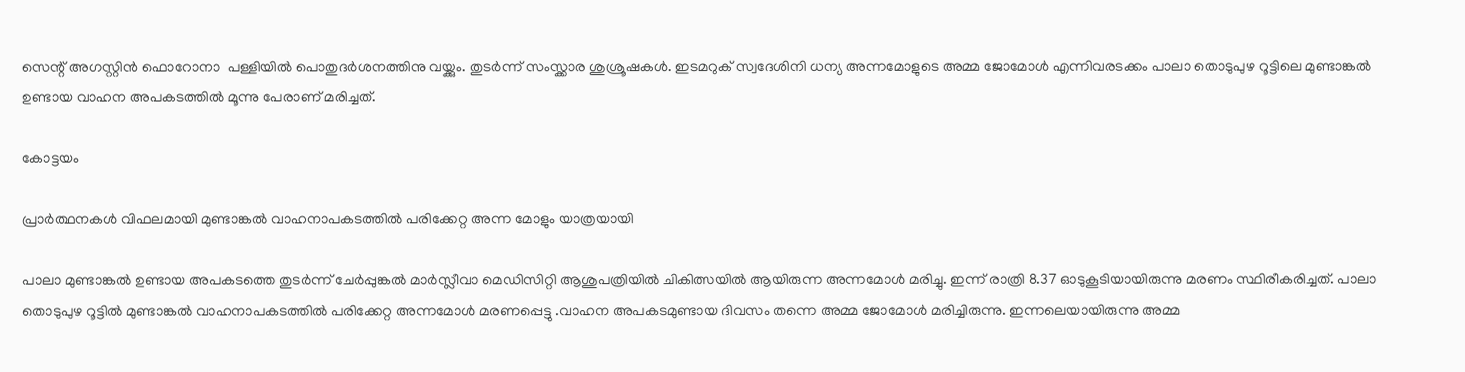സെന്റ് അഗസ്റ്റിൻ ഫൊറോനാ  പള്ളിയിൽ പൊതുദർശനത്തിനു വയ്ക്കും. തുടർന്ന് സംസ്ക്കാര ശുശ്രൂഷകൾ. ഇടമറുക് സ്വദേശിനി ധന്യ അന്നമോളുടെ അമ്മ ജോമോൾ എന്നിവരടക്കം പാലാ തൊടുപുഴ റൂട്ടിലെ മുണ്ടാങ്കൽ ഉണ്ടായ വാഹന അപകടത്തിൽ മൂന്നു പേരാണ് മരിച്ചത്.

കോട്ടയം

പ്രാർത്ഥനകൾ വിഫലമായി മുണ്ടാങ്കൽ വാഹനാപകടത്തിൽ പരിക്കേറ്റ അന്ന മോളും യാത്രയായി

പാലാ മുണ്ടാങ്കൽ ഉണ്ടായ അപകടത്തെ തുടർന്ന് ചേർപ്പുങ്കൽ മാർസ്ലീവാ മെഡിസിറ്റി ആശുപത്രിയിൽ ചികിത്സയിൽ ആയിരുന്ന അന്നമോൾ മരിച്ചു. ഇന്ന് രാത്രി 8.37 ഓടുകൂടിയായിരുന്നു മരണം സ്ഥിരീകരിച്ചത്. പാലാ തൊടുപുഴ റൂട്ടിൽ മുണ്ടാങ്കൽ വാഹനാപകടത്തിൽ പരിക്കേറ്റ അന്നമോൾ മരണപ്പെട്ടു .വാഹന അപകടമുണ്ടായ ദിവസം തന്നെ അമ്മ ജോമോൾ മരിച്ചിരുന്നു. ഇന്നലെയായിരുന്നു അമ്മ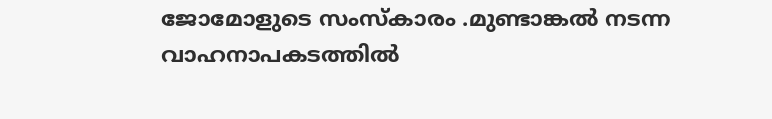ജോമോളുടെ സംസ്കാരം .മുണ്ടാങ്കൽ നടന്ന വാഹനാപകടത്തിൽ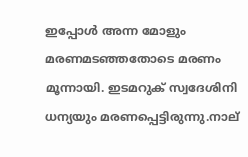ഇപ്പോൾ അന്ന മോളും മരണമടഞ്ഞതോടെ മരണം മൂന്നായി. ഇടമറുക് സ്വദേശിനി ധന്യയും മരണപ്പെട്ടിരുന്നു.നാല്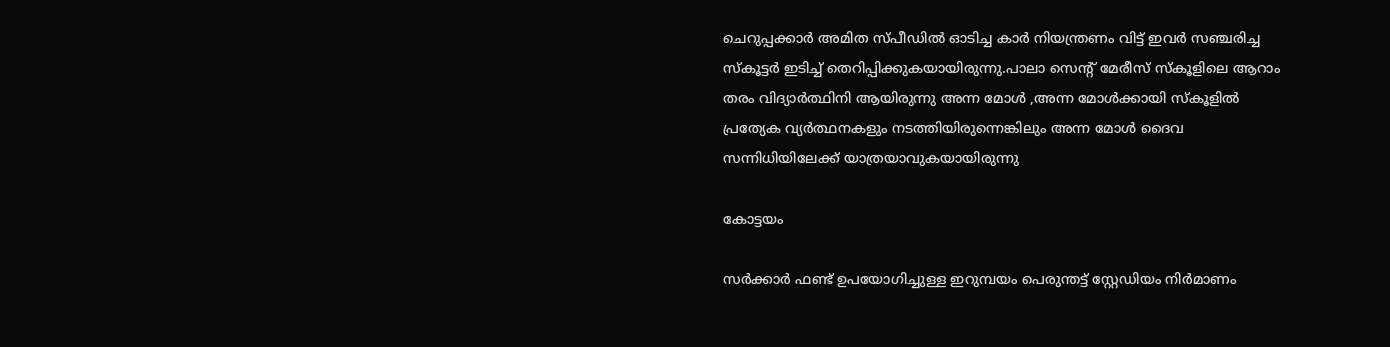ചെറുപ്പക്കാർ അമിത സ്പീഡിൽ ഓടിച്ച കാർ നിയന്ത്രണം വിട്ട് ഇവർ സഞ്ചരിച്ച സ്കൂട്ടർ ഇടിച്ച് തെറിപ്പിക്കുകയായിരുന്നു.പാലാ സെൻ്റ് മേരീസ് സ്കൂളിലെ ആറാം തരം വിദ്യാർത്ഥിനി ആയിരുന്നു അന്ന മോൾ ,അന്ന മോൾക്കായി സ്കൂളിൽ പ്രത്യേക വ്യർത്ഥനകളും നടത്തിയിരുന്നെങ്കിലും അന്ന മോൾ ദൈവ സന്നിധിയിലേക്ക് യാത്രയാവുകയായിരുന്നു

കോട്ടയം

സർക്കാർ ഫണ്ട് ഉപയോഗിച്ചുള്ള ഇറുമ്പയം പെരുന്തട്ട് സ്റ്റേഡിയം നിർമാണം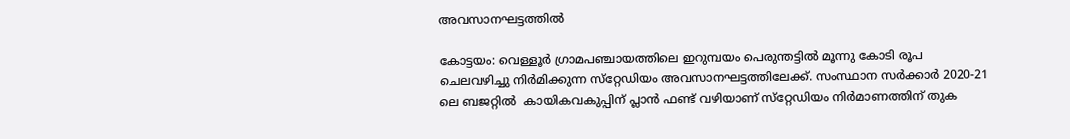അവസാനഘട്ടത്തിൽ

കോട്ടയം: വെള്ളൂർ ഗ്രാമപഞ്ചായത്തിലെ ഇറുമ്പയം പെരുന്തട്ടിൽ മൂന്നു കോടി രൂപ ചെലവഴിച്ചു നിർമിക്കുന്ന സ്‌റ്റേഡിയം അവസാനഘട്ടത്തിലേക്ക്. സംസ്ഥാന സർക്കാർ 2020-21 ലെ ബജറ്റിൽ  കായികവകുപ്പിന് പ്ലാൻ ഫണ്ട് വഴിയാണ് സ്‌റ്റേഡിയം നിർമാണത്തിന് തുക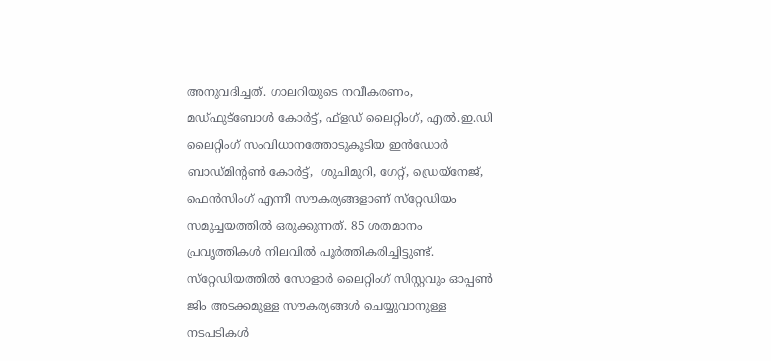അനുവദിച്ചത്. ഗാലറിയുടെ നവീകരണം, മഡ്ഫുട്ബോൾ കോർട്ട്, ഫ്ളഡ് ലൈറ്റിംഗ്, എൽ.ഇ.ഡി ലൈറ്റിംഗ് സംവിധാനത്തോടുകൂടിയ ഇൻഡോർ ബാഡ്മിന്റൺ കോർട്ട്,  ശുചിമുറി, ഗേറ്റ്, ഡ്രെയ്നേജ്, ഫെൻസിംഗ് എന്നീ സൗകര്യങ്ങളാണ് സ്‌റ്റേഡിയം സമുച്ചയത്തിൽ ഒരുക്കുന്നത്. 85 ശതമാനം പ്രവൃത്തികൾ നിലവിൽ പൂർത്തികരിച്ചിട്ടുണ്ട്. സ്‌റ്റേഡിയത്തിൽ സോളാർ ലൈറ്റിംഗ് സിസ്റ്റവും ഓപ്പൺ ജിം അടക്കമുള്ള സൗകര്യങ്ങൾ ചെയ്യുവാനുള്ള നടപടികൾ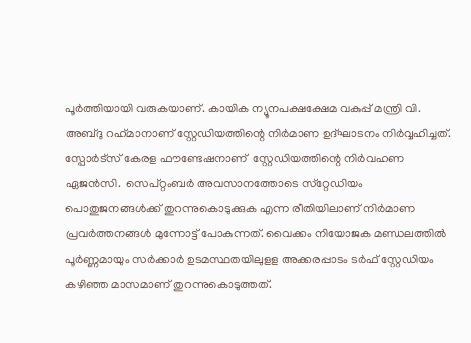പൂർത്തിയായി വരുകയാണ്. കായിക ന്യൂനപക്ഷക്ഷേമ വകുപ്പ് മന്ത്രി വി. അബ്ദു റഹ്‌മാനാണ് സ്റ്റേഡിയത്തിന്റെ നിർമാണ ഉദ്ഘാടനം നിർവ്വഹിച്ചത്. സ്പോർട്സ് കേരള ഫൗണ്ടേഷനാണ്  സ്റ്റേഡിയത്തിന്റെ നിർവഹണ ഏജൻസി.  സെപ്റ്റംബർ അവസാനത്തോടെ സ്‌റ്റേഡിയം പൊതുജനങ്ങൾക്ക് തുറന്നുകൊടുക്കുക എന്ന രീതിയിലാണ് നിർമാണ പ്രവർത്തനങ്ങൾ മുന്നോട്ട് പോകുന്നത്. വൈക്കം നിയോജക മണ്ഡലത്തിൽ പൂർണ്ണമായും സർക്കാർ ഉടമസ്ഥതയിലുളള അക്കരപ്പാടം ടർഫ് സ്റ്റേഡിയം കഴിഞ്ഞ മാസമാണ് തുറന്നുകൊടുത്തത്.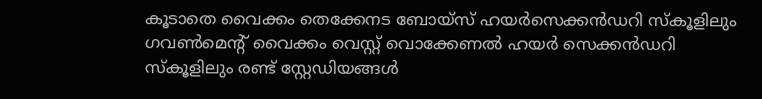കൂടാതെ വൈക്കം തെക്കേനട ബോയ്സ് ഹയർസെക്കൻഡറി സ്‌കൂളിലും ഗവൺമെന്റ് വൈക്കം വെസ്റ്റ് വൊക്കേണൽ ഹയർ സെക്കൻഡറി സ്‌കൂളിലും രണ്ട് സ്റ്റേഡിയങ്ങൾ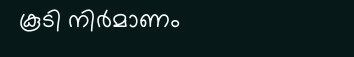കൂടി നിർമാണം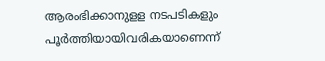ആരംഭിക്കാനുളള നടപടികളും പൂർത്തിയായിവരികയാണെന്ന്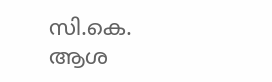സി.കെ. ആശ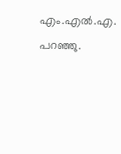എം.എൽ.എ. പറഞ്ഞു.